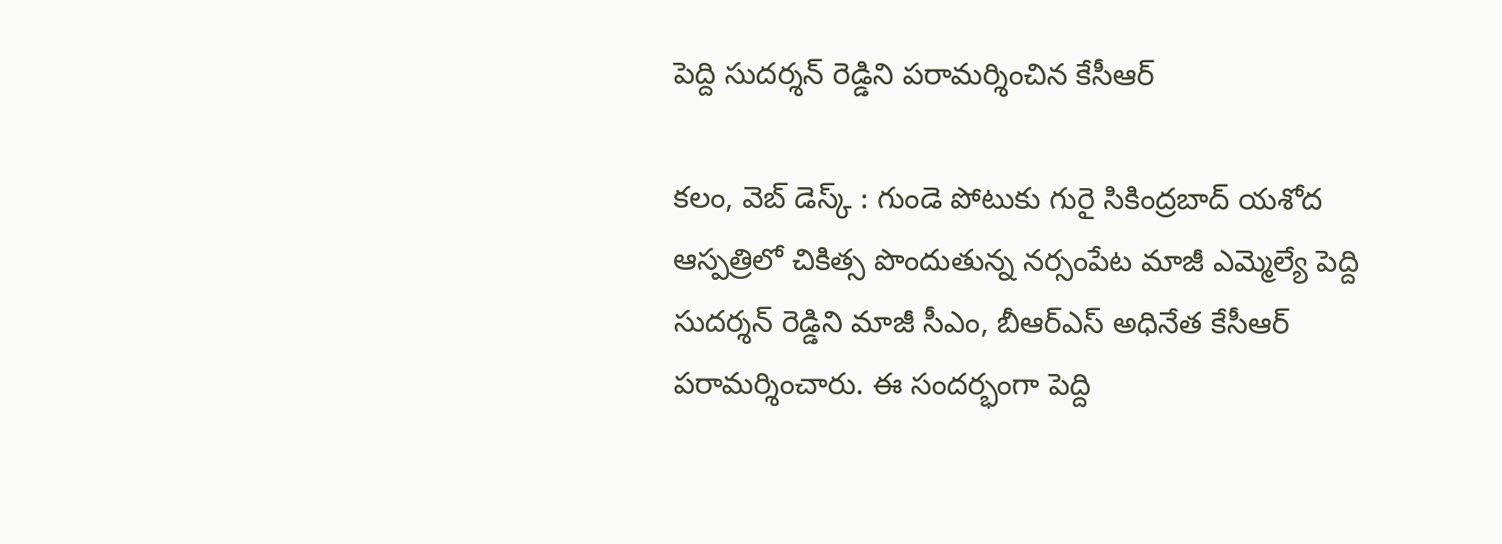పెద్ది సుదర్శన్ రెడ్డిని పరామర్శించిన కేసీఆర్

కలం, వెబ్ డెస్క్ : గుండె పోటుకు గురై సికింద్రబాద్ యశోద ఆస్పత్రిలో చికిత్స పొందుతున్న నర్సంపేట మాజీ ఎమ్మెల్యే పెద్ది సుదర్శన్ రెడ్డిని మాజీ సీఎం, బీఆర్ఎస్ అధినేత కేసీఆర్ పరామర్శించారు. ఈ సందర్భంగా పెద్ది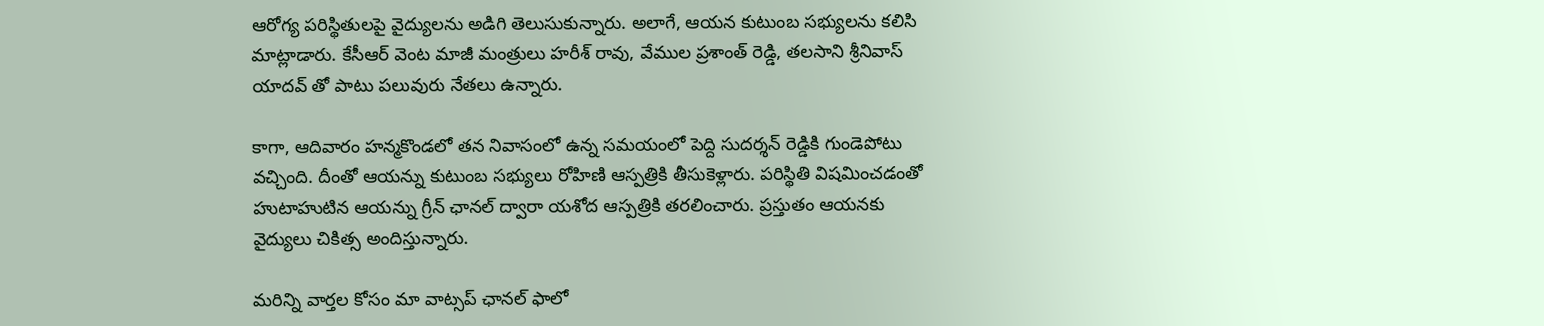ఆరోగ్య పరిస్థితులపై వైద్యులను అడిగి తెలుసుకున్నారు. అలాగే, ఆయన కుటుంబ సభ్యులను కలిసి మాట్లాడారు. కేసీఆర్ వెంట మాజీ మంత్రులు హరీశ్ రావు, వేముల ప్రశాంత్ రెడ్డి, తలసాని శ్రీనివాస్ యాదవ్ తో పాటు పలువురు నేతలు ఉన్నారు.

కాగా, ఆదివారం హన్మకొండలో తన నివాసంలో ఉన్న సమయంలో పెద్ది సుదర్శన్ రెడ్డికి గుండెపోటు వచ్చింది. దీంతో ఆయన్ను కుటుంబ సభ్యులు రోహిణి ఆస్పత్రికి తీసుకెళ్లారు. పరిస్థితి విషమించడంతో హుటాహుటిన ఆయన్ను గ్రీన్ ఛానల్ ద్వారా యశోద ఆస్పత్రికి తరలించారు. ప్రస్తుతం ఆయనకు వైద్యులు చికిత్స అందిస్తున్నారు.

మ‌రిన్ని వార్త‌ల కోసం మా వాట్స‌ప్ ఛాన‌ల్ ఫాలో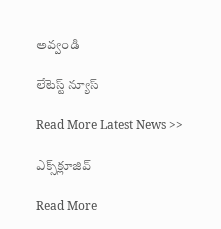అవ్వండి

లేటెస్ట్ న్యూస్‌

Read More Latest News >>

ఎక్స్‌క్లూజివ్‌

Read More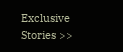Exclusive Stories >>